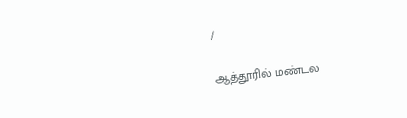/

ஆத்தூரில் மண்டல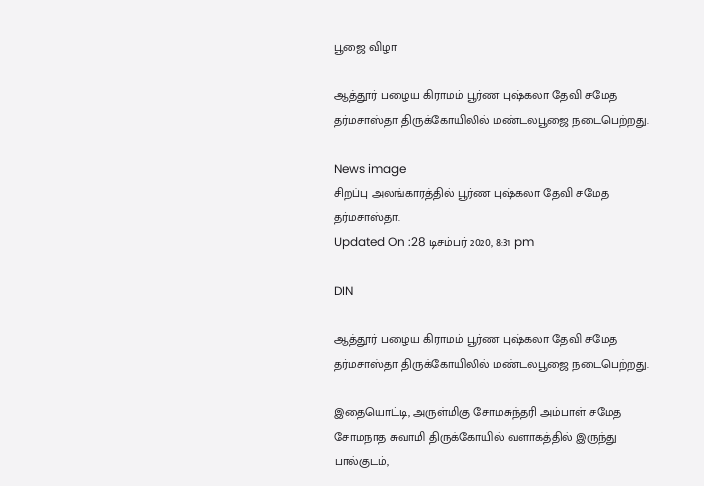பூஜை விழா

ஆத்தூர் பழைய கிராமம் பூர்ண புஷ்கலா தேவி சமேத தர்மசாஸ்தா திருக்கோயிலில் மண்டலபூஜை நடைபெற்றது.

News image
சிறப்பு அலங்காரத்தில் பூர்ண புஷ்கலா தேவி சமேத தர்மசாஸ்தா.
Updated On :28 டிசம்பர் 2020, 8:31 pm

DIN

ஆத்தூர் பழைய கிராமம் பூர்ண புஷ்கலா தேவி சமேத தர்மசாஸ்தா திருக்கோயிலில் மண்டலபூஜை நடைபெற்றது.

இதையொட்டி, அருள்மிகு சோமசுந்தரி அம்பாள் சமேத சோமநாத சுவாமி திருக்கோயில் வளாகத்தில் இருந்து பால்குடம்,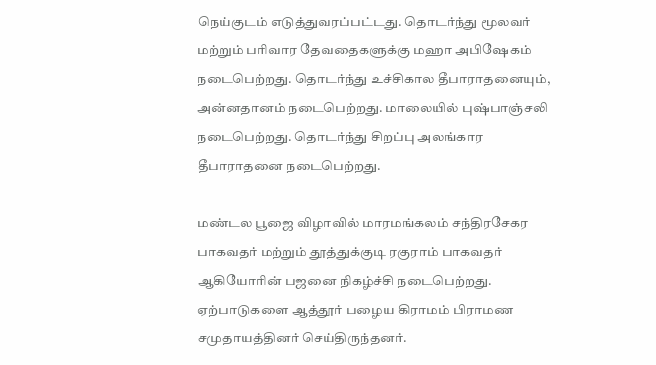நெய்குடம் எடுத்துவரப்பட்டது. தொடர்ந்து மூலவர் மற்றும் பரிவார தேவதைகளுக்கு மஹா அபிஷேகம் நடைபெற்றது. தொடர்ந்து உச்சிகால தீபாராதனையும், அன்னதானம் நடைபெற்றது. மாலையில் புஷ்பாஞ்சலி நடைபெற்றது. தொடர்ந்து சிறப்பு அலங்கார தீபாராதனை நடைபெற்றது.

மண்டல பூஜை விழாவில் மாரமங்கலம் சந்திரசேகர பாகவதர் மற்றும் தூத்துக்குடி ரகுராம் பாகவதர் ஆகியோரின் பஜனை நிகழ்ச்சி நடைபெற்றது. ஏற்பாடுகளை ஆத்தூர் பழைய கிராமம் பிராமண சமுதாயத்தினர் செய்திருந்தனர்.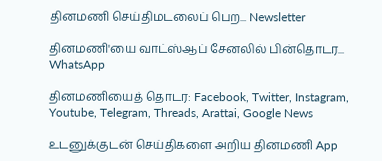தினமணி செய்திமடலைப் பெற... Newsletter

தினமணி'யை வாட்ஸ்ஆப் சேனலில் பின்தொடர... WhatsApp

தினமணியைத் தொடர: Facebook, Twitter, Instagram, Youtube, Telegram, Threads, Arattai, Google News

உடனுக்குடன் செய்திகளை அறிய தினமணி App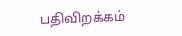பதிவிறக்கம்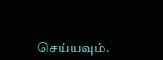செய்யவும்.